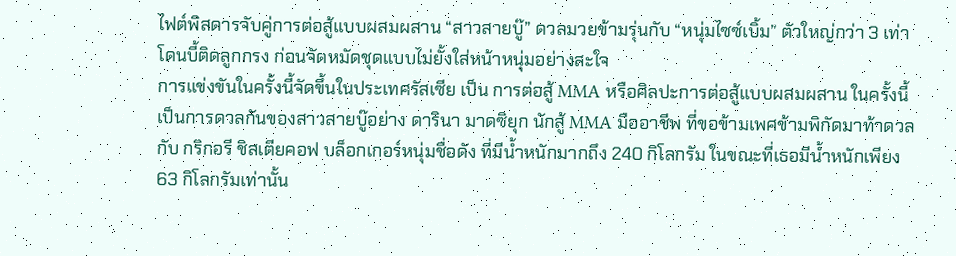ไฟต์พิสดารจับคู่การต่อสู้แบบผสมผสาน “สาวสายบู๊” ดวลมวยข้ามรุ่นกับ “หนุ่มไซซ์เบิ้ม” ตัวใหญ่กว่า 3 เท่า โดนบี้ติดลูกกรง ก่อนจัดหมัดชุดแบบไม่ยั้งใส่หน้าหนุ่มอย่างสะใจ
การแข่งขันในครั้งนี้จัดขึ้นในประเทศรัสเซีย เป็น การต่อสู้ MMA หรือศิลปะการต่อสู้แบบผสมผสาน ในครั้งนี้เป็นการดวลกันของสาวสายบู๊อย่าง ดารินา มาดซิยุก นักสู้ MMA มืออาชีพ ที่ขอข้ามเพศข้ามพิกัดมาท้าดวลกับ กริกอรี ชิสเตียคอฟ บล็อกเกอร์หนุ่มชื่อดัง ที่มีน้ำหนักมากถึง 240 กิโลกรัม ในขณะที่เธอมีน้ำหนักเพียง 63 กิโลกรัมเท่านั้น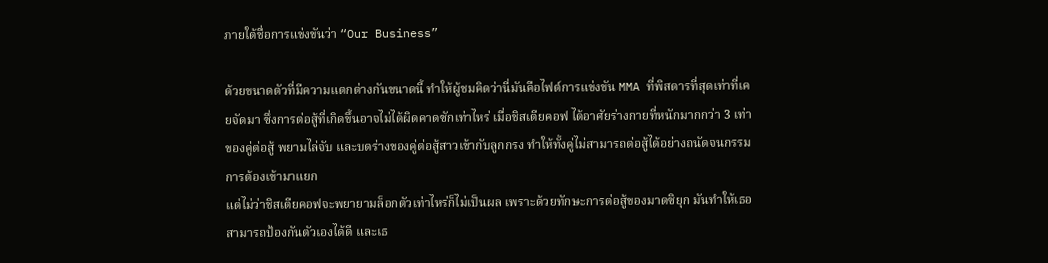ภายใต้ชื่อการแข่งขันว่า “Our Business”

ด้วยขนาดตัวที่มีความแตกต่างกันขนาดนี้ ทำให้ผู้ชมคิดว่านี่มันคือไฟต์การแข่งขัน MMA ที่พิสดารที่สุดเท่าที่เคยจัดมา ซึ่งการต่อสู้ที่เกิดขึ้นอาจไม่ได้ผิดคาดซักเท่าไหร่ เมื่อชิสเตียคอฟ ได้อาศัยร่างกายที่หนักมากกว่า 3 เท่าของคู่ต่อสู้ พยามไล่จับ และบดร่างของคู่ต่อสู้สาวเข้ากับลูกกรง ทำให้ทั้งคู่ไม่สามารถต่อสู้ได้อย่างถนัดจนกรรมการต้องเข้ามาแยก
แต่ไม่ว่าชิสเตียคอฟจะพยายามล็อกตัวเท่าไหร่ก็ไม่เป็นผล เพราะด้วยทักษะการต่อสู้ของมาดซิยุก มันทำให้เธอสามารถป้องกันตัวเองได้ดี และเธ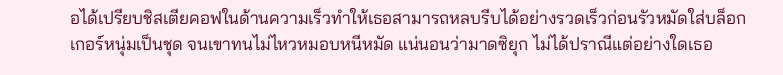อได้เปรียบชิสเตียคอฟในด้านความเร็วทำให้เธอสามารถหลบรีบได้อย่างรวดเร็วก่อนรัวหมัดใส่บล็อกเกอร์หนุ่มเป็นชุด จนเขาทนไม่ไหวหมอบหนีหมัด แน่นอนว่ามาดซิยุก ไม่ได้ปราณีแต่อย่างใดเธอ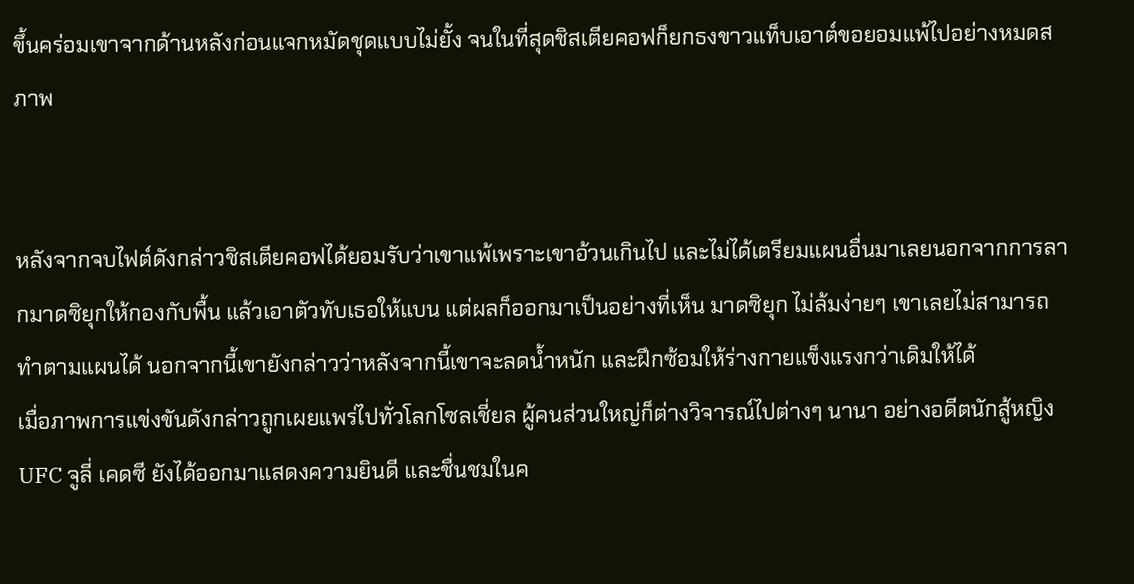ขึ้นคร่อมเขาจากด้านหลังก่อนแจกหมัดชุดแบบไม่ยั้ง จนในที่สุดชิสเตียคอฟก็ยกธงขาวแท็บเอาต์ขอยอมแพ้ไปอย่างหมดสภาพ


หลังจากจบไฟต์ดังกล่าวชิสเตียคอฟได้ยอมรับว่าเขาแพ้เพราะเขาอ้วนเกินไป และไม่ได้เตรียมแผนอื่นมาเลยนอกจากการลากมาดซิยุกให้กองกับพื้น แล้วเอาตัวทับเธอให้แบน แต่ผลก็ออกมาเป็นอย่างที่เห็น มาดซิยุก ไม่ล้มง่ายๆ เขาเลยไม่สามารถทำตามแผนได้ นอกจากนี้เขายังกล่าวว่าหลังจากนี้เขาจะลดน้ำหนัก และฝึกซ้อมให้ร่างกายแข็งแรงกว่าเดิมให้ได้
เมื่อภาพการแข่งขันดังกล่าวถูกเผยแพร่ไปทั่วโลกโซลเชี่ยล ผู้คนส่วนใหญ่ก็ต่างวิจารณ์ไปต่างๆ นานา อย่างอดีตนักสู้หญิง UFC จูลี่ เคดซี ยังได้ออกมาแสดงความยินดี และชื่นชมในค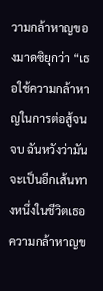วามกล้าหาญของมาดซิยุกว่า “เธอใช้ความกล้าหาญในการต่อสู้จนจบ ฉันหวังว่ามันจะเป็นอีกเส้นทางหนึ่งในชีวิตเธอ ความกล้าหาญข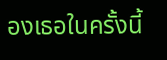องเธอในครั้งนี้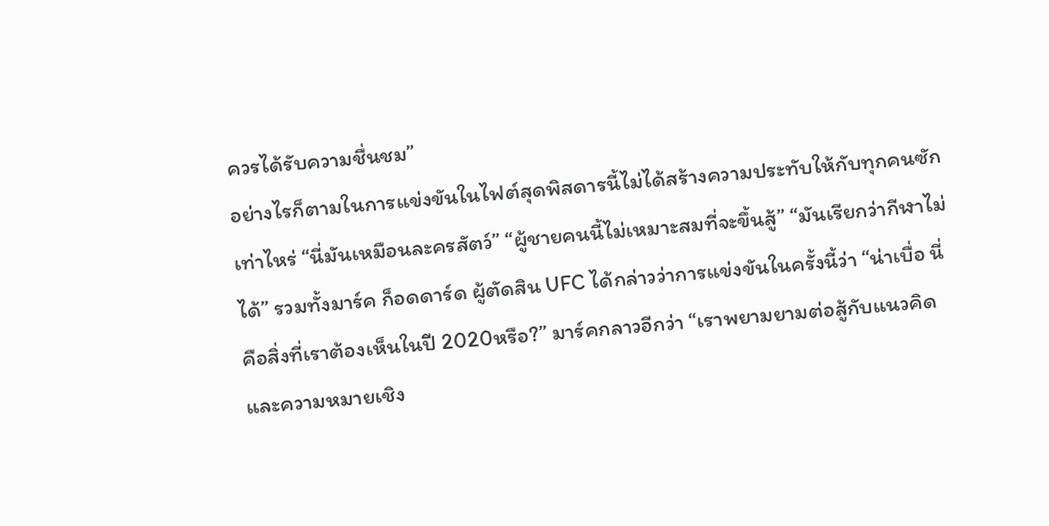ควรได้รับความชื่นชม”
อย่างไรก็ตามในการแข่งขันในไฟต์สุดพิสดารนี้ไม่ได้สร้างความประทับให้กับทุกคนซักเท่าไหร่ “นี่มันเหมือนละครสัตว์” “ผู้ชายคนนี้ไม่เหมาะสมที่จะขึ้นสู้” “มันเรียกว่ากีฬาไม่ได้” รวมทั้งมาร์ค ก็อดดาร์ด ผู้ตัดสิน UFC ได้กล่าวว่าการแข่งขันในครั้งนี้ว่า “น่าเบื่อ นี่คือสิ่งที่เราต้องเห็นในปี 2020หรือ?” มาร์คกลาวอีกว่า “เราพยามยามต่อสู้กับแนวคิด และความหมายเชิง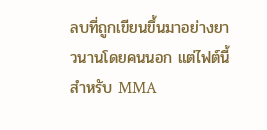ลบที่ถูกเขียนขึ้นมาอย่างยาวนานโดยคนนอก แต่ไฟต์นี้สำหรับ MMA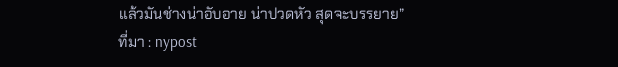แล้วมันช่างน่าอับอาย น่าปวดหัว สุดจะบรรยาย”
ที่มา : nypost